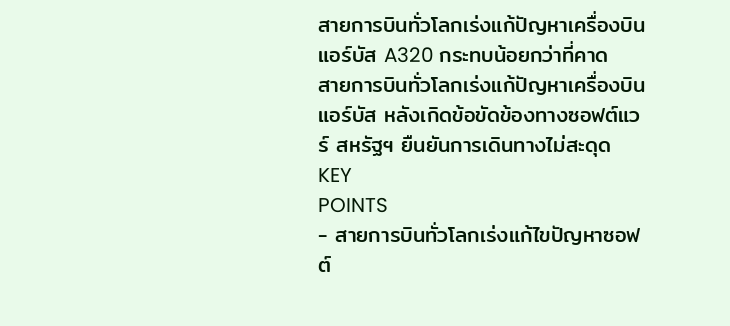สายการบินทั่วโลกเร่งแก้ปัญหาเครื่องบินแอร์บัส A320 กระทบน้อยกว่าที่คาด
สายการบินทั่วโลกเร่งแก้ปัญหาเครื่องบินแอร์บัส หลังเกิดข้อขัดข้องทางซอฟต์แวร์ สหรัฐฯ ยืนยันการเดินทางไม่สะดุด
KEY
POINTS
- สายการบินทั่วโลกเร่งแก้ไขปัญหาซอฟต์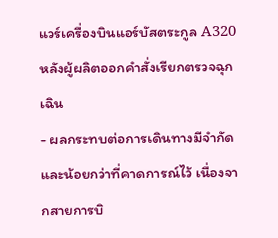แวร์เครื่องบินแอร์บัสตระกูล A320 หลังผู้ผลิตออกคำสั่งเรียกตรวจฉุกเฉิน
- ผลกระทบต่อการเดินทางมีจำกัดและน้อยกว่าที่คาดการณ์ไว้ เนื่องจากสายการบิ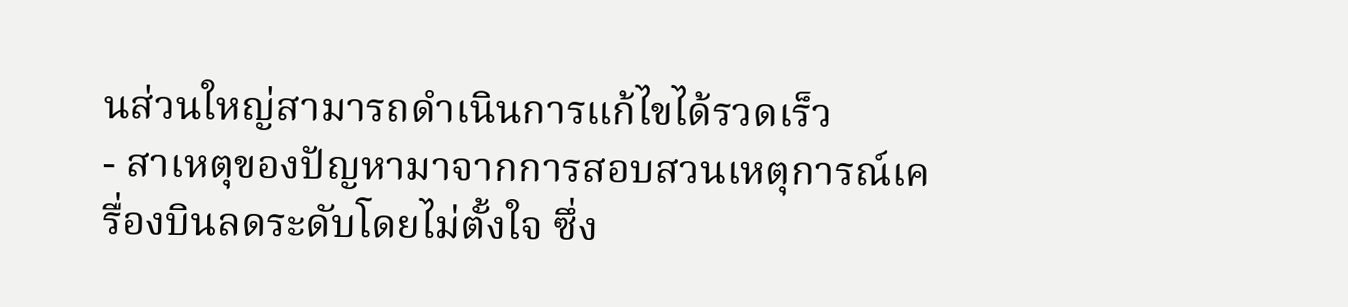นส่วนใหญ่สามารถดำเนินการแก้ไขได้รวดเร็ว
- สาเหตุของปัญหามาจากการสอบสวนเหตุการณ์เครื่องบินลดระดับโดยไม่ตั้งใจ ซึ่ง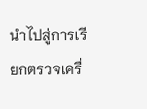นำไปสู่การเรียกตรวจเครื่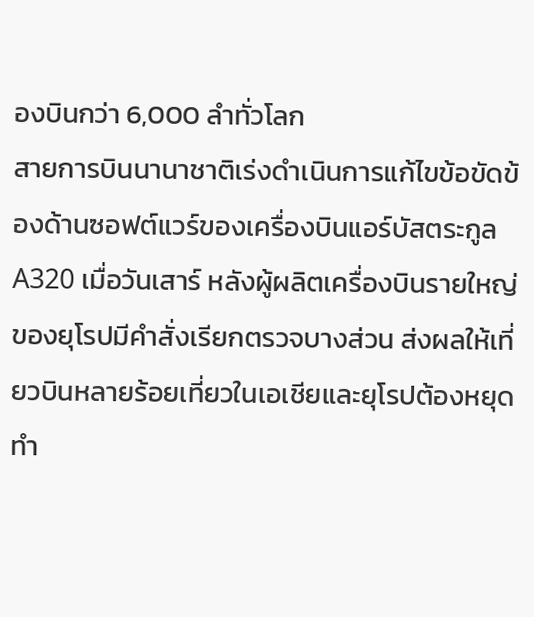องบินกว่า 6,000 ลำทั่วโลก
สายการบินนานาชาติเร่งดำเนินการแก้ไขข้อขัดข้องด้านซอฟต์แวร์ของเครื่องบินแอร์บัสตระกูล A320 เมื่อวันเสาร์ หลังผู้ผลิตเครื่องบินรายใหญ่ของยุโรปมีคำสั่งเรียกตรวจบางส่วน ส่งผลให้เที่ยวบินหลายร้อยเที่ยวในเอเชียและยุโรปต้องหยุดทำ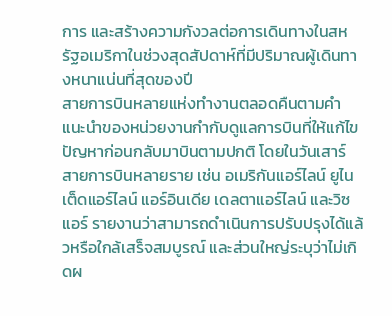การ และสร้างความกังวลต่อการเดินทางในสหรัฐอเมริกาในช่วงสุดสัปดาห์ที่มีปริมาณผู้เดินทางหนาแน่นที่สุดของปี
สายการบินหลายแห่งทำงานตลอดคืนตามคำแนะนำของหน่วยงานกำกับดูแลการบินที่ให้แก้ไขปัญหาก่อนกลับมาบินตามปกติ โดยในวันเสาร์ สายการบินหลายราย เช่น อเมริกันแอร์ไลน์ ยูไนเต็ดแอร์ไลน์ แอร์อินเดีย เดลตาแอร์ไลน์ และวิซแอร์ รายงานว่าสามารถดำเนินการปรับปรุงได้แล้วหรือใกล้เสร็จสมบูรณ์ และส่วนใหญ่ระบุว่าไม่เกิดผ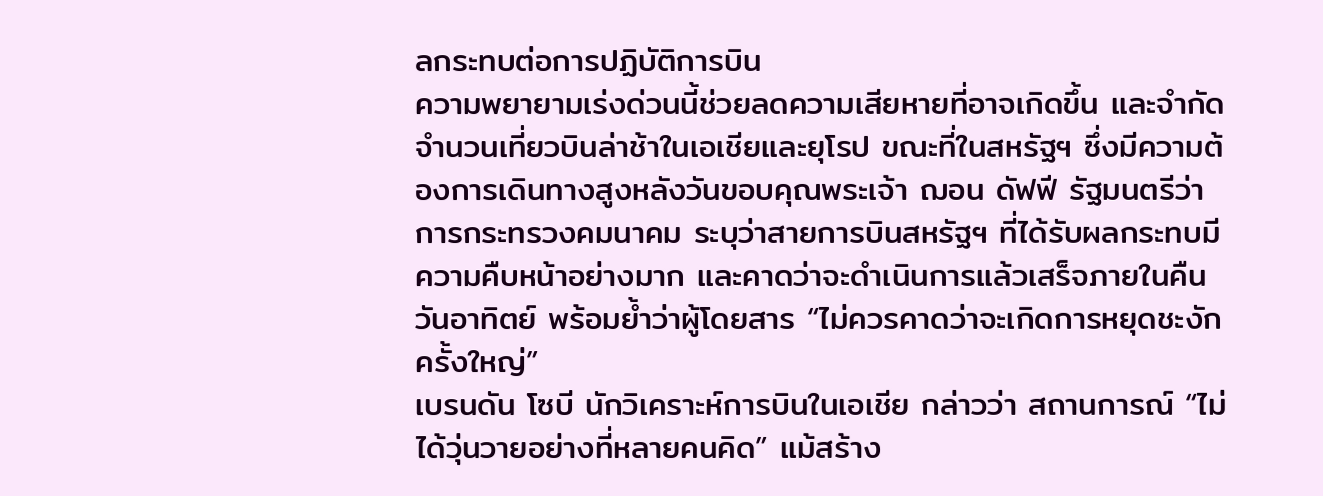ลกระทบต่อการปฏิบัติการบิน
ความพยายามเร่งด่วนนี้ช่วยลดความเสียหายที่อาจเกิดขึ้น และจำกัดจำนวนเที่ยวบินล่าช้าในเอเชียและยุโรป ขณะที่ในสหรัฐฯ ซึ่งมีความต้องการเดินทางสูงหลังวันขอบคุณพระเจ้า ฌอน ดัฟฟี รัฐมนตรีว่าการกระทรวงคมนาคม ระบุว่าสายการบินสหรัฐฯ ที่ได้รับผลกระทบมีความคืบหน้าอย่างมาก และคาดว่าจะดำเนินการแล้วเสร็จภายในคืนวันอาทิตย์ พร้อมย้ำว่าผู้โดยสาร “ไม่ควรคาดว่าจะเกิดการหยุดชะงักครั้งใหญ่”
เบรนดัน โซบี นักวิเคราะห์การบินในเอเชีย กล่าวว่า สถานการณ์ “ไม่ได้วุ่นวายอย่างที่หลายคนคิด” แม้สร้าง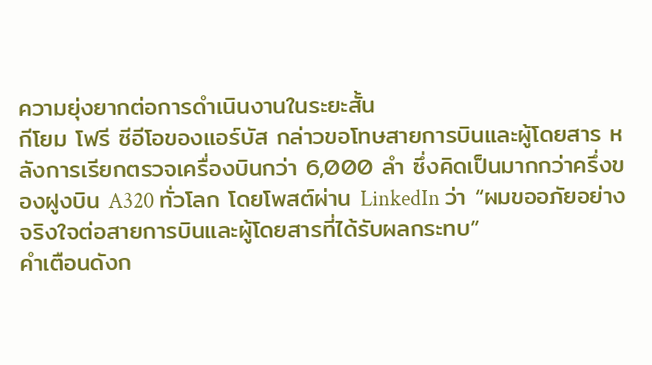ความยุ่งยากต่อการดำเนินงานในระยะสั้น
กีโยม โฟรี ซีอีโอของแอร์บัส กล่าวขอโทษสายการบินและผู้โดยสาร หลังการเรียกตรวจเครื่องบินกว่า 6,000 ลำ ซึ่งคิดเป็นมากกว่าครึ่งของฝูงบิน A320 ทั่วโลก โดยโพสต์ผ่าน LinkedIn ว่า “ผมขออภัยอย่างจริงใจต่อสายการบินและผู้โดยสารที่ได้รับผลกระทบ”
คำเตือนดังก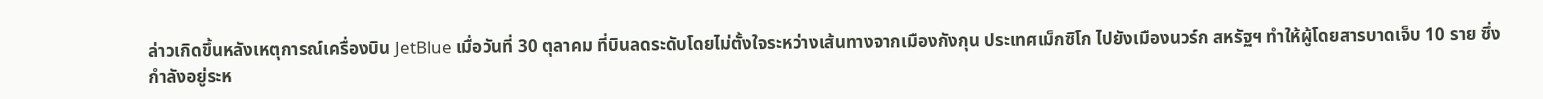ล่าวเกิดขึ้นหลังเหตุการณ์เครื่องบิน JetBlue เมื่อวันที่ 30 ตุลาคม ที่บินลดระดับโดยไม่ตั้งใจระหว่างเส้นทางจากเมืองกังกุน ประเทศเม็กซิโก ไปยังเมืองนวร์ก สหรัฐฯ ทำให้ผู้โดยสารบาดเจ็บ 10 ราย ซึ่งกำลังอยู่ระห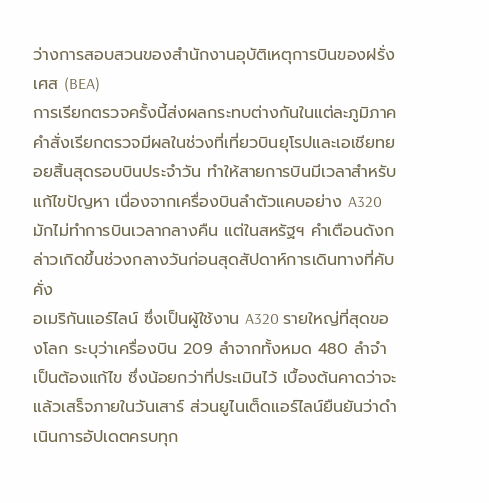ว่างการสอบสวนของสำนักงานอุบัติเหตุการบินของฝรั่งเศส (BEA)
การเรียกตรวจครั้งนี้ส่งผลกระทบต่างกันในแต่ละภูมิภาค
คำสั่งเรียกตรวจมีผลในช่วงที่เที่ยวบินยุโรปและเอเชียทยอยสิ้นสุดรอบบินประจำวัน ทำให้สายการบินมีเวลาสำหรับแก้ไขปัญหา เนื่องจากเครื่องบินลำตัวแคบอย่าง A320 มักไม่ทำการบินเวลากลางคืน แต่ในสหรัฐฯ คำเตือนดังกล่าวเกิดขึ้นช่วงกลางวันก่อนสุดสัปดาห์การเดินทางที่คับคั่ง
อเมริกันแอร์ไลน์ ซึ่งเป็นผู้ใช้งาน A320 รายใหญ่ที่สุดของโลก ระบุว่าเครื่องบิน 209 ลำจากทั้งหมด 480 ลำจำเป็นต้องแก้ไข ซึ่งน้อยกว่าที่ประเมินไว้ เบื้องต้นคาดว่าจะแล้วเสร็จภายในวันเสาร์ ส่วนยูไนเต็ดแอร์ไลน์ยืนยันว่าดำเนินการอัปเดตครบทุก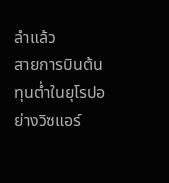ลำแล้ว
สายการบินต้นทุนต่ำในยุโรปอย่างวิซแอร์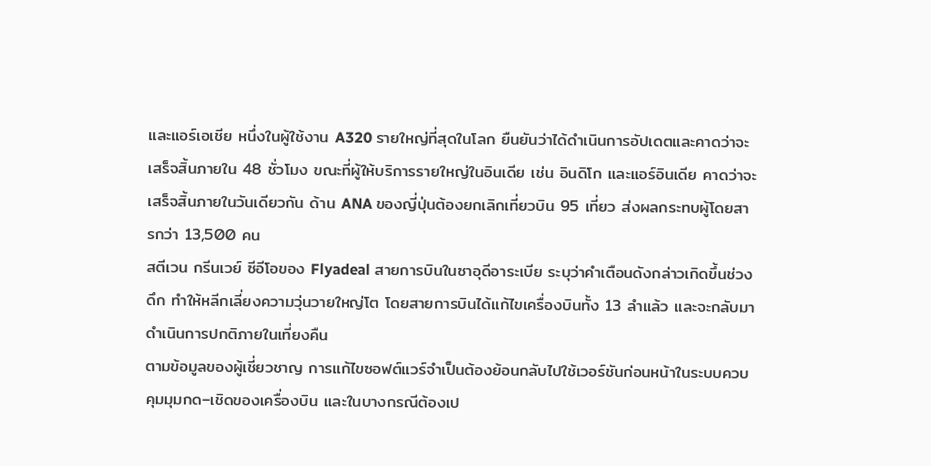และแอร์เอเชีย หนึ่งในผู้ใช้งาน A320 รายใหญ่ที่สุดในโลก ยืนยันว่าได้ดำเนินการอัปเดตและคาดว่าจะเสร็จสิ้นภายใน 48 ชั่วโมง ขณะที่ผู้ให้บริการรายใหญ่ในอินเดีย เช่น อินดิโก และแอร์อินเดีย คาดว่าจะเสร็จสิ้นภายในวันเดียวกัน ด้าน ANA ของญี่ปุ่นต้องยกเลิกเที่ยวบิน 95 เที่ยว ส่งผลกระทบผู้โดยสารกว่า 13,500 คน
สตีเวน กรีนเวย์ ซีอีโอของ Flyadeal สายการบินในซาอุดีอาระเบีย ระบุว่าคำเตือนดังกล่าวเกิดขึ้นช่วงดึก ทำให้หลีกเลี่ยงความวุ่นวายใหญ่โต โดยสายการบินได้แก้ไขเครื่องบินทั้ง 13 ลำแล้ว และจะกลับมาดำเนินการปกติภายในเที่ยงคืน
ตามข้อมูลของผู้เชี่ยวชาญ การแก้ไขซอฟต์แวร์จำเป็นต้องย้อนกลับไปใช้เวอร์ชันก่อนหน้าในระบบควบคุมมุมกด–เชิดของเครื่องบิน และในบางกรณีต้องเป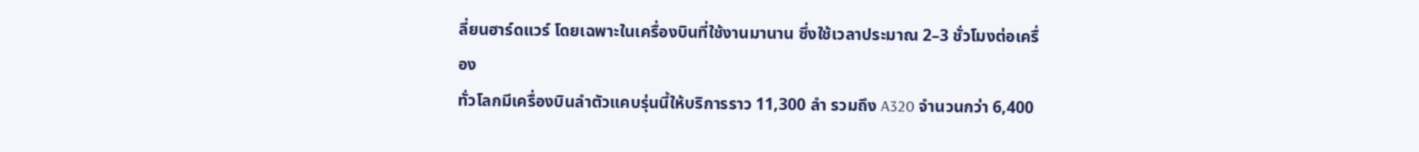ลี่ยนฮาร์ดแวร์ โดยเฉพาะในเครื่องบินที่ใช้งานมานาน ซึ่งใช้เวลาประมาณ 2–3 ชั่วโมงต่อเครื่อง
ทั่วโลกมีเครื่องบินลำตัวแคบรุ่นนี้ให้บริการราว 11,300 ลำ รวมถึง A320 จำนวนกว่า 6,400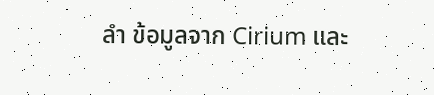ลำ ข้อมูลจาก Cirium และ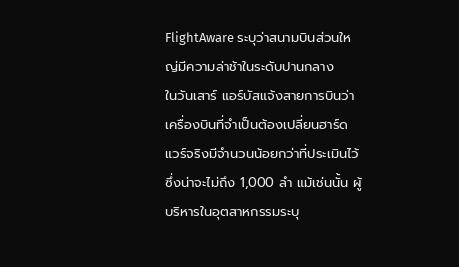FlightAware ระบุว่าสนามบินส่วนใหญ่มีความล่าช้าในระดับปานกลาง
ในวันเสาร์ แอร์บัสแจ้งสายการบินว่าเครื่องบินที่จำเป็นต้องเปลี่ยนฮาร์ดแวร์จริงมีจำนวนน้อยกว่าที่ประเมินไว้ ซึ่งน่าจะไม่ถึง 1,000 ลำ แม้เช่นนั้น ผู้บริหารในอุตสาหกรรมระบุ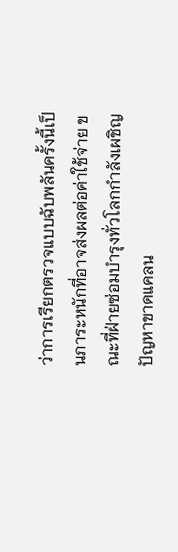ว่าการเรียกตรวจแบบฉับพลันครั้งนี้เป็นภาระหนักที่อาจส่งผลต่อค่าใช้จ่าย ขณะที่ฝ่ายซ่อมบำรุงทั่วโลกกำลังเผชิญปัญหาขาดแคลน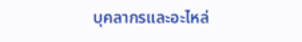บุคลากรและอะไหล่